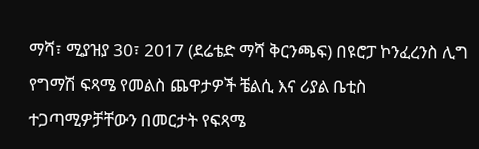ማሻ፣ ሚያዝያ 30፣ 2017 (ደሬቴድ ማሻ ቅርንጫፍ) በዩሮፓ ኮንፈረንስ ሊግ የግማሽ ፍጻሜ የመልስ ጨዋታዎች ቼልሲ እና ሪያል ቤቲስ ተጋጣሚዎቻቸውን በመርታት የፍጻሜ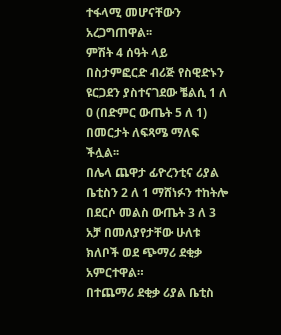ተፋላሚ መሆናቸውን አረጋግጠዋል፡፡
ምሽት 4 ሰዓት ላይ በስታምፎርድ ብሪጅ የስዊድኑን ዩርጋደን ያስተናገደው ቼልሲ 1 ለ ዐ (በድምር ውጤት 5 ለ 1) በመርታት ለፍጻሜ ማለፍ ችሏል፡፡
በሌላ ጨዋታ ፊዮረንቲና ሪያል ቤቲስን 2 ለ 1 ማሸነፉን ተከትሎ በደርሶ መልስ ውጤት 3 ለ 3 አቻ በመለያየታቸው ሁለቱ ክለቦች ወደ ጭማሪ ደቂቃ አምርተዋል።
በተጨማሪ ደቂቃ ሪያል ቤቲስ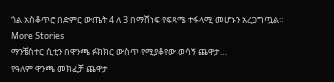ጎል አስቆጥሮ በድምር ውጤት 4 ለ 3 በማሸነፍ የፍጻሜ ተፋላሚ መሆኑን አረጋግጧል።
More Stories
ማንቼስተር ሲቲን በዋንጫ ፉክክር ውስጥ የሚያቆየው ወሳኝ ጨዋታ…
የዓለም ዋንጫ መክፈቻ ጨዋታ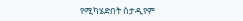የሚካሄድበት ስታዲየም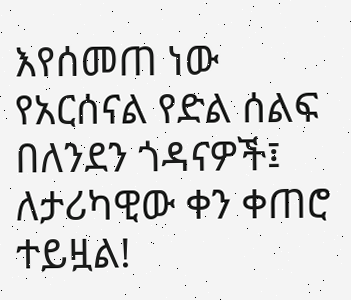እየሰመጠ ነው
የአርሰናል የድል ሰልፍ በለንደን ጎዳናዎች፤ ለታሪካዊው ቀን ቀጠሮ ተይዟል!